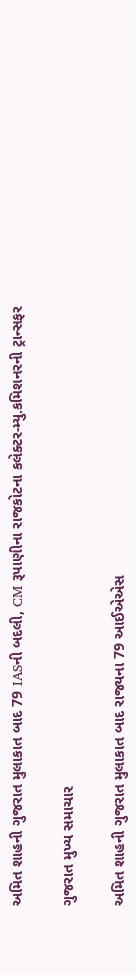અમિત શાહની ગુજરાત મુલાકાત બાદ 79 IASની બદલી, CM રૂપાણીના રાજકોટના કલેક્ટર-મ્યુ.કમિશનરની ટ્રાન્સફર

ગુજરાત મુખ્ય સમાચાર

અમિત શાહની ગુજરાત મુલાકાત બાદ રાજ્યના 79 આઈએએસ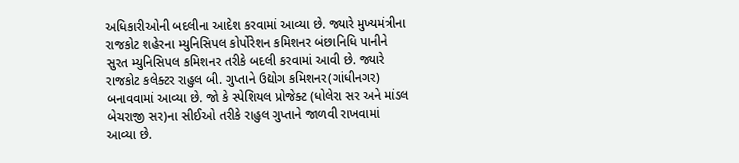અધિકારીઓની બદલીના આદેશ કરવામાં આવ્યા છે. જ્યારે મુખ્યમંત્રીના રાજકોટ શહેરના મ્યુનિસિપલ કોર્પોરેશન કમિશનર બંછાનિધિ પાનીને સુરત મ્યુનિસિપલ કમિશનર તરીકે બદલી કરવામાં આવી છે. જ્યારે રાજકોટ કલેક્ટર રાહુલ બી. ગુપ્તાને ઉદ્યોગ કમિશનર(ગાંધીનગર) બનાવવામાં આવ્યા છે. જો કે સ્પેશિયલ પ્રોજેક્ટ (ધોલેરા સર અને માંડલ બેચરાજી સર)ના સીઈઓ તરીકે રાહુલ ગુપ્તાને જાળવી રાખવામાં આવ્યા છે.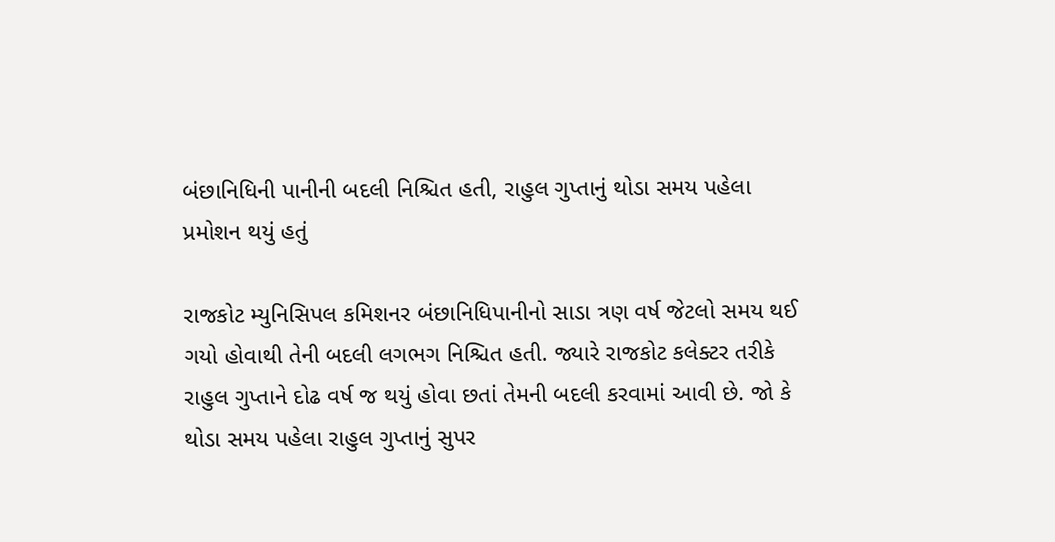બંછાનિધિની પાનીની બદલી નિશ્ચિત હતી, રાહુલ ગુપ્તાનું થોડા સમય પહેલા પ્રમોશન થયું હતું

રાજકોટ મ્યુનિસિપલ કમિશનર બંછાનિધિપાનીનો સાડા ત્રણ વર્ષ જેટલો સમય થઈ ગયો હોવાથી તેની બદલી લગભગ નિશ્ચિત હતી. જ્યારે રાજકોટ કલેક્ટર તરીકે રાહુલ ગુપ્તાને દોઢ વર્ષ જ થયું હોવા છતાં તેમની બદલી કરવામાં આવી છે. જો કે થોડા સમય પહેલા રાહુલ ગુપ્તાનું સુપર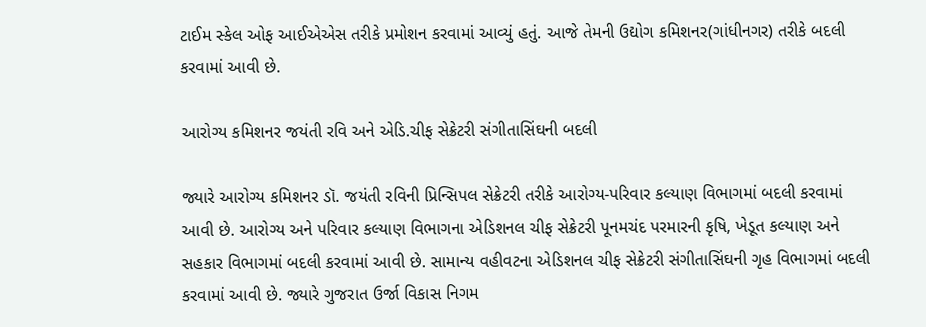ટાઈમ સ્કેલ ઓફ આઈએએસ તરીકે પ્રમોશન કરવામાં આવ્યું હતું. આજે તેમની ઉદ્યોગ કમિશનર(ગાંધીનગર) તરીકે બદલી કરવામાં આવી છે.

આરોગ્ય કમિશનર જયંતી રવિ અને એડિ.ચીફ સેક્રેટરી સંગીતાસિંઘની બદલી

જ્યારે આરોગ્ય કમિશનર ડૉ. જયંતી રવિની પ્રિન્સિપલ સેક્રેટરી તરીકે આરોગ્ય-પરિવાર કલ્યાણ વિભાગમાં બદલી કરવામાં આવી છે. આરોગ્ય અને પરિવાર કલ્યાણ વિભાગના એડિશનલ ચીફ સેક્રેટરી પૂનમચંદ પરમારની કૃષિ, ખેડૂત કલ્યાણ અને સહકાર વિભાગમાં બદલી કરવામાં આવી છે. સામાન્ય વહીવટના એડિશનલ ચીફ સેક્રેટરી સંગીતાસિંઘની ગૃહ વિભાગમાં બદલી કરવામાં આવી છે. જ્યારે ગુજરાત ઉર્જા વિકાસ નિગમ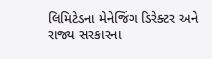લિમિટેડના મેનેજિંગ ડિરેક્ટર અને રાજ્ય સરકારના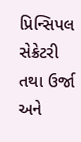પ્રિન્સિપલ સેક્રેટરી તથા ઉર્જા અને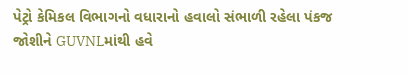પેટ્રો કેમિકલ વિભાગનો વધારાનો હવાલો સંભાળી રહેલા પંકજ જોશીને GUVNLમાંથી હવે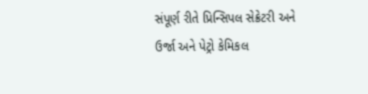સંપૂર્ણ રીતે પ્રિન્સિપલ સેક્રેટરી અને ઉર્જા અને પેટ્રો કેમિકલ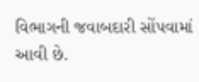વિભાગની જવાબદારી સોંપવામાં આવી છે.